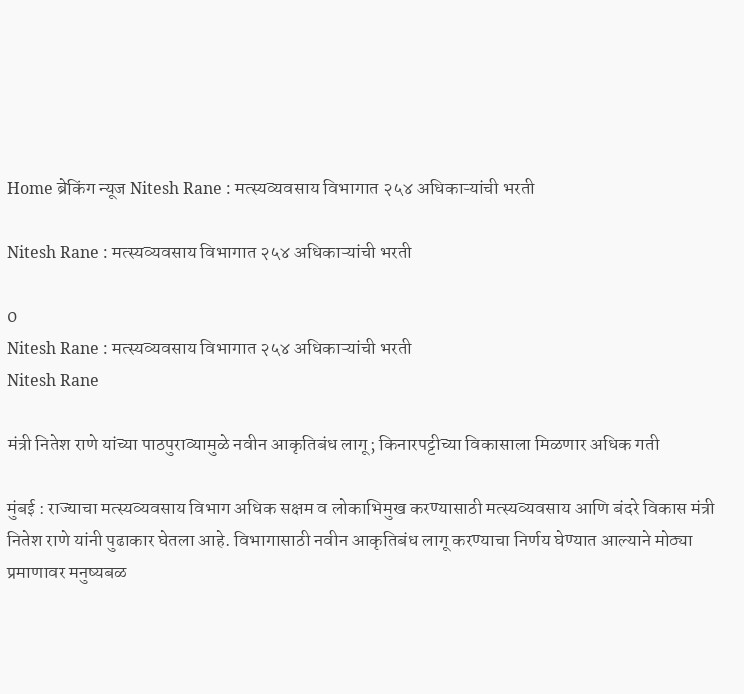Home ब्रेकिंग न्यूज Nitesh Rane : मत्स्यव्यवसाय विभागात २५४ अधिकाऱ्यांची भरती

Nitesh Rane : मत्स्यव्यवसाय विभागात २५४ अधिकाऱ्यांची भरती

0
Nitesh Rane : मत्स्यव्यवसाय विभागात २५४ अधिकाऱ्यांची भरती
Nitesh Rane

मंत्री नितेश राणे यांच्या पाठपुराव्यामुळे नवीन आकृतिबंध लागू; किनारपट्टीच्या विकासाला मिळणार अधिक गती

मुंबई : राज्याचा मत्स्यव्यवसाय विभाग अधिक सक्षम व लोकाभिमुख करण्यासाठी मत्स्यव्यवसाय आणि बंदरे विकास मंत्री नितेश राणे यांनी पुढाकार घेतला आहे. विभागासाठी नवीन आकृतिबंध लागू करण्याचा निर्णय घेण्यात आल्याने मोठ्या प्रमाणावर मनुष्यबळ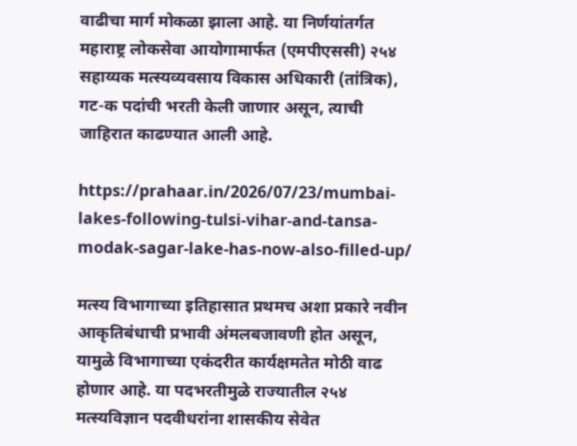वाढीचा मार्ग मोकळा झाला आहे. या निर्णयांतर्गत महाराष्ट्र लोकसेवा आयोगामार्फत (एमपीएससी) २५४ सहाय्यक मत्स्यव्यवसाय विकास अधिकारी (तांत्रिक), गट-क पदांची भरती केली जाणार असून, त्याची जाहिरात काढण्यात आली आहे.

https://prahaar.in/2026/07/23/mumbai-lakes-following-tulsi-vihar-and-tansa-modak-sagar-lake-has-now-also-filled-up/

मत्स्य विभागाच्या इतिहासात प्रथमच अशा प्रकारे नवीन आकृतिबंधाची प्रभावी अंमलबजावणी होत असून, यामुळे विभागाच्या एकंदरीत कार्यक्षमतेत मोठी वाढ होणार आहे. या पदभरतीमुळे राज्यातील २५४ मत्स्यविज्ञान पदवीधरांना शासकीय सेवेत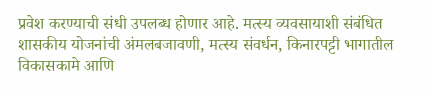प्रवेश करण्याची संधी उपलब्ध होणार आहे. मत्स्य व्यवसायाशी संबंधित शासकीय योजनांची अंमलबजावणी, मत्स्य संवर्धन, किनारपट्टी भागातील विकासकामे आणि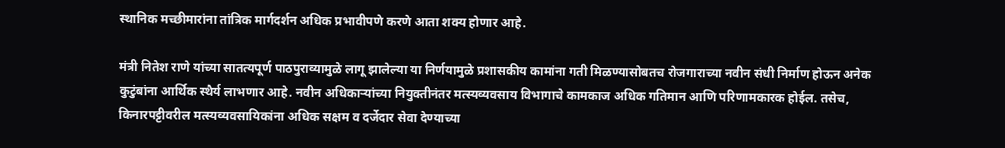स्थानिक मच्छीमारांना तांत्रिक मार्गदर्शन अधिक प्रभावीपणे करणे आता शक्य होणार आहे.

मंत्री नितेश राणे यांच्या सातत्यपूर्ण पाठपुराव्यामुळे लागू झालेल्या या निर्णयामुळे प्रशासकीय कामांना गती मिळण्यासोबतच रोजगाराच्या नवीन संधी निर्माण होऊन अनेक कुटुंबांना आर्थिक स्थैर्य लाभणार आहे. नवीन अधिकाऱ्यांच्या नियुक्तीनंतर मत्स्यव्यवसाय विभागाचे कामकाज अधिक गतिमान आणि परिणामकारक होईल. तसेच, किनारपट्टीवरील मत्स्यव्यवसायिकांना अधिक सक्षम व दर्जेदार सेवा देण्याच्या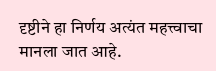दृष्टीने हा निर्णय अत्यंत महत्त्वाचा मानला जात आहे.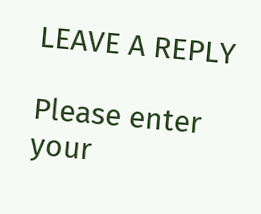LEAVE A REPLY

Please enter your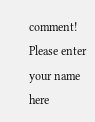comment!
Please enter your name here